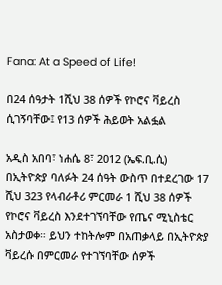Fana: At a Speed of Life!

በ24 ሰዓታት 1ሺህ 38 ሰዎች የኮሮና ቫይረስ ሲገኝባቸው፤ የ13 ሰዎች ሕይወት አልፏል

አዲስ አበባ፣ ነሐሴ 8፣ 2012 (ኤፍ.ቢ.ሲ) በኢትዮጵያ ባለፉት 24 ሰዓት ውስጥ በተደረገው 17 ሺህ 323 የላብራቶሪ ምርመራ 1 ሺህ 38 ሰዎች የኮሮና ቫይረስ እንደተገኘባቸው የጤና ሚኒስቴር አስታወቀ። ይህን ተከትሎም በአጠቃላይ በኢትዮጵያ ቫይረሱ በምርመራ የተገኘባቸው ሰዎች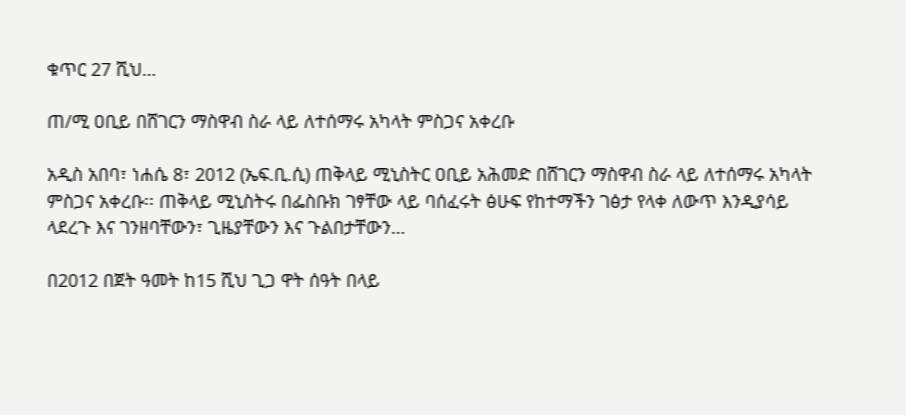ቁጥር 27 ሺህ…

ጠ/ሚ ዐቢይ በሸገርን ማስዋብ ስራ ላይ ለተሰማሩ አካላት ምስጋና አቀረቡ

አዲስ አበባ፣ ነሐሴ 8፣ 2012 (ኤፍ.ቢ.ሲ) ጠቅላይ ሚኒስትር ዐቢይ አሕመድ በሸገርን ማስዋብ ስራ ላይ ለተሰማሩ አካላት ምስጋና አቀረቡ፡፡ ጠቅላይ ሚኒስትሩ በፌስቡክ ገፃቸው ላይ ባሰፈሩት ፅሁፍ የከተማችን ገፅታ የላቀ ለውጥ እንዲያሳይ ላደረጉ እና ገንዘባቸውን፣ ጊዜያቸውን እና ጉልበታቸውን…

በ2012 በጀት ዓመት ከ15 ሺህ ጊጋ ዋት ሰዓት በላይ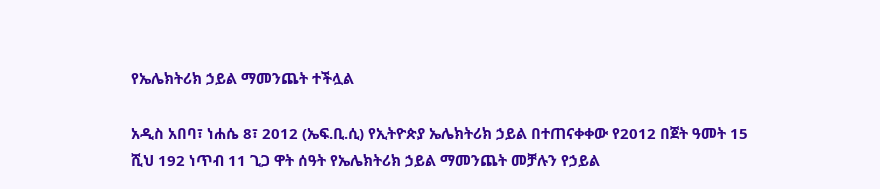የኤሌክትሪክ ኃይል ማመንጨት ተችሏል

አዲስ አበባ፣ ነሐሴ 8፣ 2012 (ኤፍ.ቢ.ሲ) የኢትዮጵያ ኤሌክትሪክ ኃይል በተጠናቀቀው የ2012 በጀት ዓመት 15 ሺህ 192 ነጥብ 11 ጊጋ ዋት ሰዓት የኤሌክትሪክ ኃይል ማመንጨት መቻሉን የኃይል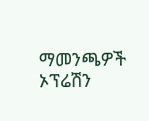ማመንጫዎች ኦፕሬሽን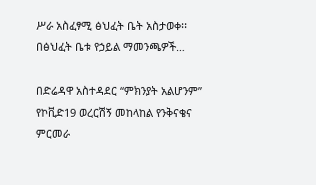ሥራ አስፈፃሚ ፅህፈት ቤት አስታወቀ፡፡ በፅህፈት ቤቱ የኃይል ማመንጫዎች…

በድሬዳዋ አስተዳደር “ምክንያት አልሆንም” የኮቪድ19 ወረርሽኝ መከላከል የንቅናቄና ምርመራ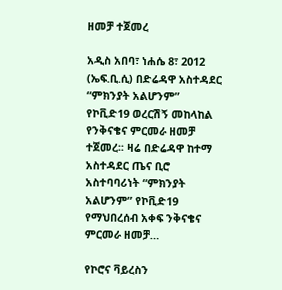ዘመቻ ተጀመረ

አዲስ አበባ፣ ነሐሴ 8፣ 2012 (ኤፍ.ቢ.ሲ) በድሬዳዋ አስተዳደር “ምክንያት አልሆንም” የኮቪድ19 ወረርሽኝ መከላከል የንቅናቄና ምርመራ ዘመቻ ተጀመረ፡፡ ዛሬ በድሬዳዋ ከተማ አስተዳደር ጤና ቢሮ አስተባባሪነት “ምክንያት አልሆንም” የኮቪድ19 የማህበረሰብ አቀፍ ንቅናቄና ምርመራ ዘመቻ…

የኮሮና ቫይረስን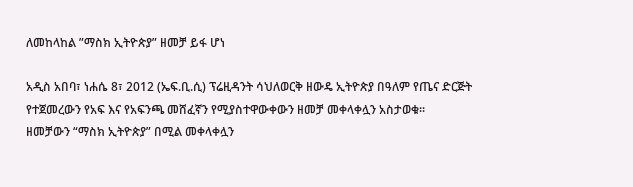ለመከላከል ”ማስክ ኢትዮጵያ” ዘመቻ ይፋ ሆነ

አዲስ አበባ፣ ነሐሴ 8፣ 2012 (ኤፍ.ቢ.ሲ) ፕሬዚዳንት ሳህለወርቅ ዘውዴ ኢትዮጵያ በዓለም የጤና ድርጅት የተጀመረውን የአፍ እና የአፍንጫ መሸፈኛን የሚያስተዋውቀውን ዘመቻ መቀላቀሏን አስታወቁ፡፡   ዘመቻውን “ማስክ ኢትዮጵያ” በሚል መቀላቀሏን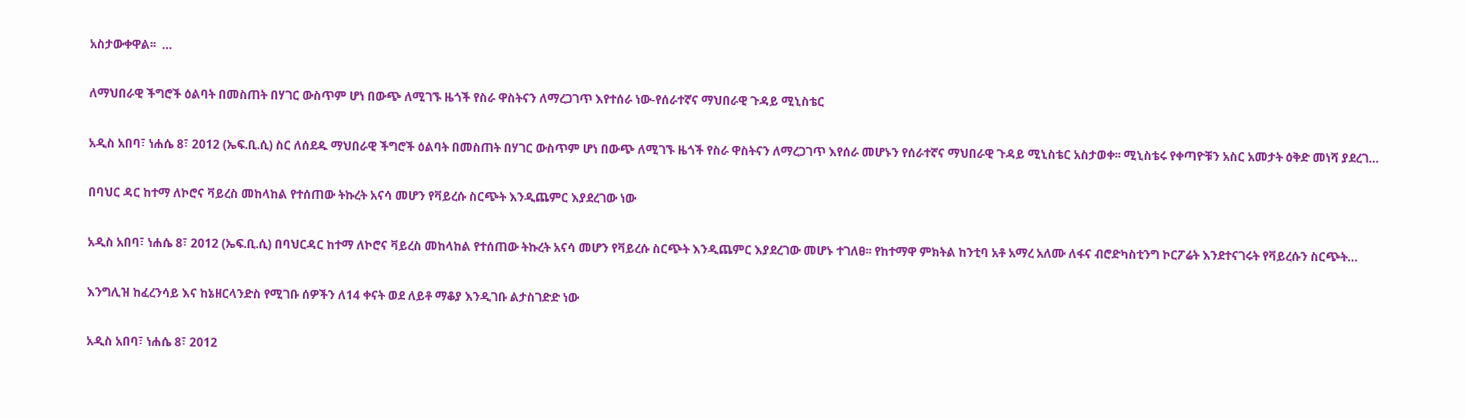አስታውቀዋል፡፡  …

ለማህበራዊ ችግሮች ዕልባት በመስጠት በሃገር ውስጥም ሆነ በውጭ ለሚገኙ ዜጎች የስራ ዋስትናን ለማረጋገጥ እየተሰራ ነው-የሰራተኛና ማህበራዊ ጉዳይ ሚኒስቴር

አዲስ አበባ፣ ነሐሴ 8፣ 2012 (ኤፍ.ቢ.ሲ) ስር ለሰደዱ ማህበራዊ ችግሮች ዕልባት በመስጠት በሃገር ውስጥም ሆነ በውጭ ለሚገኙ ዜጎች የስራ ዋስትናን ለማረጋገጥ እየሰራ መሆኑን የሰራተኛና ማህበራዊ ጉዳይ ሚኒስቴር አስታወቀ፡፡ ሚኒስቴሩ የቀጣዮቹን አስር አመታት ዕቅድ መነሻ ያደረገ…

በባህር ዳር ከተማ ለኮሮና ቫይረስ መከላከል የተሰጠው ትኩረት አናሳ መሆን የቫይረሱ ስርጭት እንዲጨምር እያደረገው ነው

አዲስ አበባ፣ ነሐሴ 8፣ 2012 (ኤፍ.ቢ.ሲ) በባህርዳር ከተማ ለኮሮና ቫይረስ መከላከል የተሰጠው ትኩረት አናሳ መሆን የቫይረሱ ስርጭት እንዲጨምር እያደረገው መሆኑ ተገለፀ፡፡ የከተማዋ ምክትል ከንቲባ አቶ አማረ አለሙ ለፋና ብሮድካስቲንግ ኮርፖሬት እንደተናገሩት የቫይረሱን ስርጭት…

እንግሊዝ ከፈረንሳይ እና ከኔዘርላንድስ የሚገቡ ሰዎችን ለ14 ቀናት ወደ ለይቶ ማቆያ እንዲገቡ ልታስገድድ ነው

አዲስ አበባ፣ ነሐሴ 8፣ 2012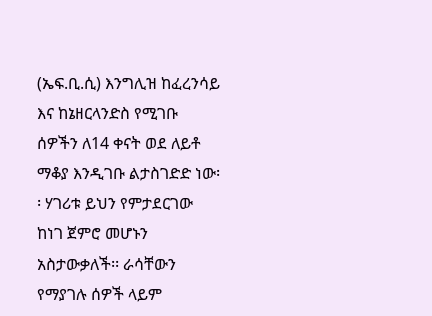(ኤፍ.ቢ.ሲ) እንግሊዝ ከፈረንሳይ እና ከኔዘርላንድስ የሚገቡ ሰዎችን ለ14 ቀናት ወደ ለይቶ ማቆያ እንዲገቡ ልታስገድድ ነው፡፡ ሃገሪቱ ይህን የምታደርገው ከነገ ጀምሮ መሆኑን አስታውቃለች፡፡ ራሳቸውን የማያገሉ ሰዎች ላይም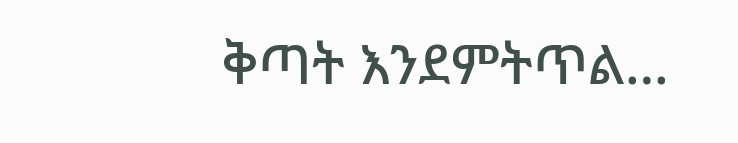ቅጣት እንደምትጥል…